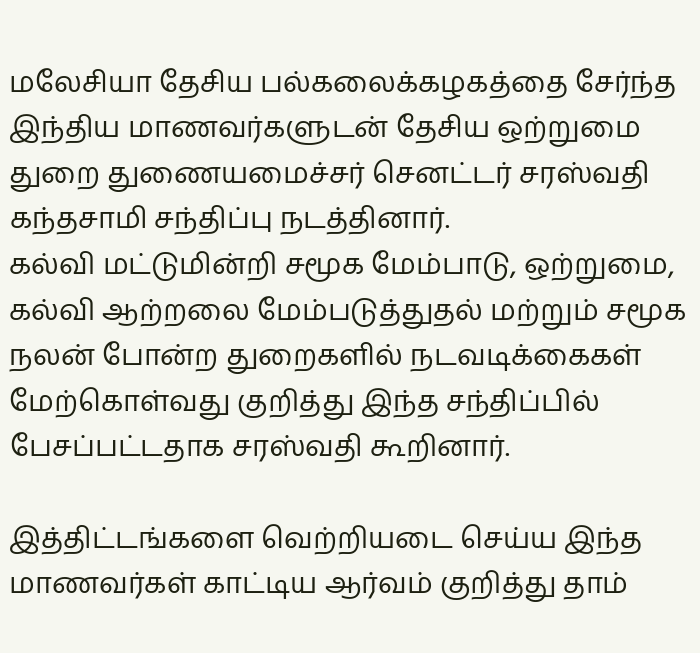மலேசியா தேசிய பல்கலைக்கழகத்தை சேர்ந்த இந்திய மாணவர்களுடன் தேசிய ஒற்றுமை துறை துணையமைச்சர் செனட்டர் சரஸ்வதி கந்தசாமி சந்திப்பு நடத்தினார்.
கல்வி மட்டுமின்றி சமூக மேம்பாடு, ஒற்றுமை, கல்வி ஆற்றலை மேம்படுத்துதல் மற்றும் சமூக நலன் போன்ற துறைகளில் நடவடிக்கைகள் மேற்கொள்வது குறித்து இந்த சந்திப்பில் பேசப்பட்டதாக சரஸ்வதி கூறினார்.

இத்திட்டங்களை வெற்றியடை செய்ய இந்த மாணவர்கள் காட்டிய ஆர்வம் குறித்து தாம்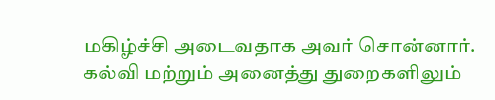மகிழ்ச்சி அடைவதாக அவர் சொன்னார்.
கல்வி மற்றும் அனைத்து துறைகளிலும்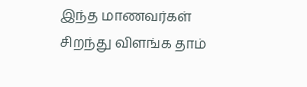இந்த மாணவர்கள் சிறந்து விளங்க தாம்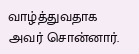வாழ்த்துவதாக அவர் சொன்னார்.